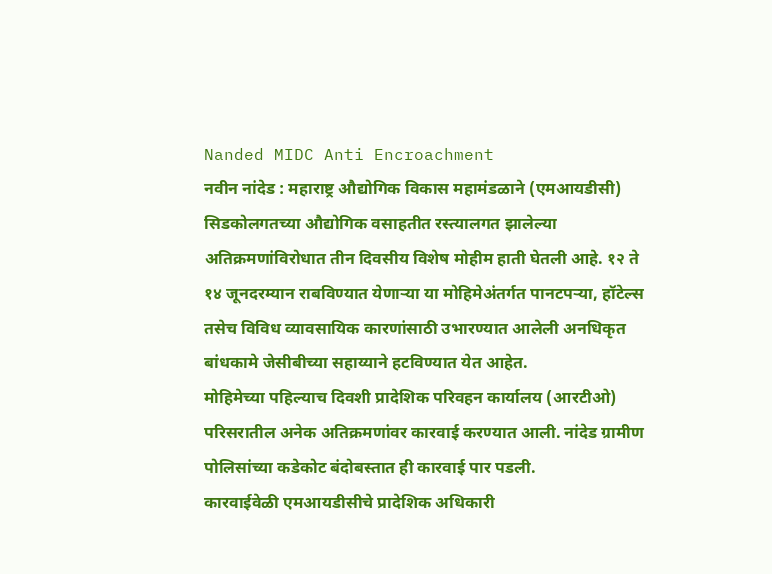Nanded MIDC Anti Encroachment
नवीन नांदेड : महाराष्ट्र औद्योगिक विकास महामंडळाने (एमआयडीसी) सिडकोलगतच्या औद्योगिक वसाहतीत रस्त्यालगत झालेल्या अतिक्रमणांविरोधात तीन दिवसीय विशेष मोहीम हाती घेतली आहे. १२ ते १४ जूनदरम्यान राबविण्यात येणाऱ्या या मोहिमेअंतर्गत पानटपऱ्या, हॉटेल्स तसेच विविध व्यावसायिक कारणांसाठी उभारण्यात आलेली अनधिकृत बांधकामे जेसीबीच्या सहाय्याने हटविण्यात येत आहेत.
मोहिमेच्या पहिल्याच दिवशी प्रादेशिक परिवहन कार्यालय (आरटीओ) परिसरातील अनेक अतिक्रमणांवर कारवाई करण्यात आली. नांदेड ग्रामीण पोलिसांच्या कडेकोट बंदोबस्तात ही कारवाई पार पडली.
कारवाईवेळी एमआयडीसीचे प्रादेशिक अधिकारी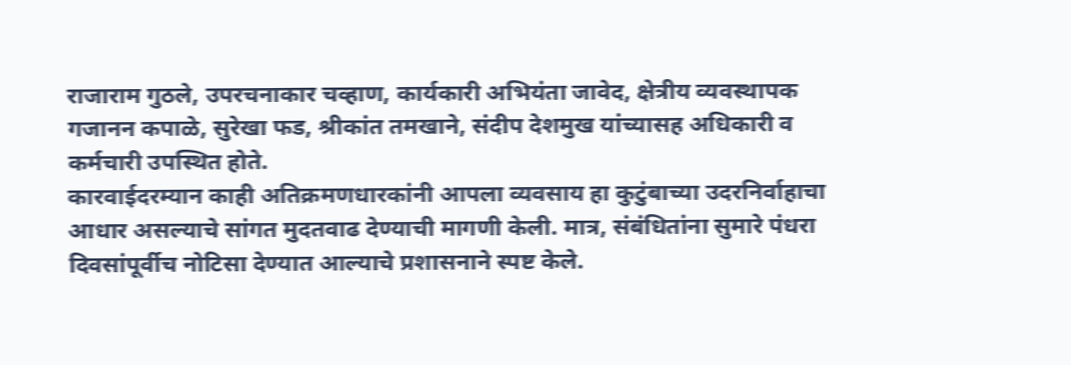राजाराम गुठले, उपरचनाकार चव्हाण, कार्यकारी अभियंता जावेद, क्षेत्रीय व्यवस्थापक गजानन कपाळे, सुरेखा फड, श्रीकांत तमखाने, संदीप देशमुख यांच्यासह अधिकारी व कर्मचारी उपस्थित होते.
कारवाईदरम्यान काही अतिक्रमणधारकांनी आपला व्यवसाय हा कुटुंबाच्या उदरनिर्वाहाचा आधार असल्याचे सांगत मुदतवाढ देण्याची मागणी केली. मात्र, संबंधितांना सुमारे पंधरा दिवसांपूर्वीच नोटिसा देण्यात आल्याचे प्रशासनाने स्पष्ट केले.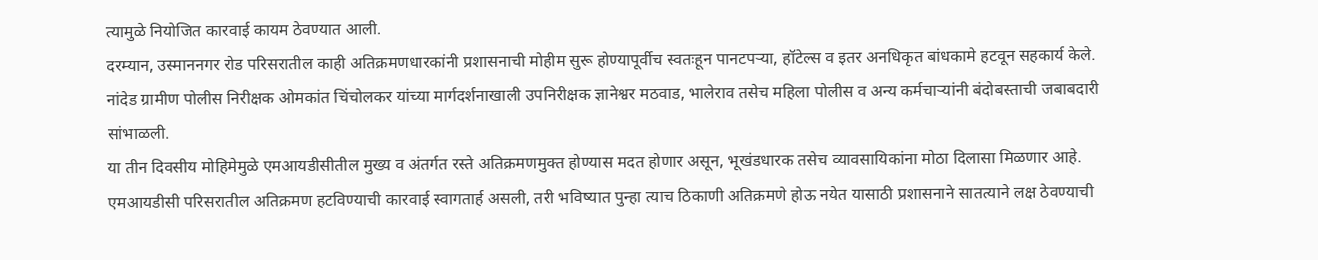त्यामुळे नियोजित कारवाई कायम ठेवण्यात आली.
दरम्यान, उस्माननगर रोड परिसरातील काही अतिक्रमणधारकांनी प्रशासनाची मोहीम सुरू होण्यापूर्वीच स्वतःहून पानटपऱ्या, हॉटेल्स व इतर अनधिकृत बांधकामे हटवून सहकार्य केले.
नांदेड ग्रामीण पोलीस निरीक्षक ओमकांत चिंचोलकर यांच्या मार्गदर्शनाखाली उपनिरीक्षक ज्ञानेश्वर मठवाड, भालेराव तसेच महिला पोलीस व अन्य कर्मचाऱ्यांनी बंदोबस्ताची जबाबदारी सांभाळली.
या तीन दिवसीय मोहिमेमुळे एमआयडीसीतील मुख्य व अंतर्गत रस्ते अतिक्रमणमुक्त होण्यास मदत होणार असून, भूखंडधारक तसेच व्यावसायिकांना मोठा दिलासा मिळणार आहे.
एमआयडीसी परिसरातील अतिक्रमण हटविण्याची कारवाई स्वागतार्ह असली, तरी भविष्यात पुन्हा त्याच ठिकाणी अतिक्रमणे होऊ नयेत यासाठी प्रशासनाने सातत्याने लक्ष ठेवण्याची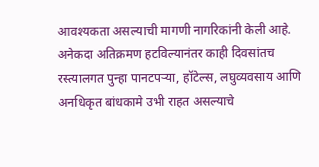आवश्यकता असल्याची मागणी नागरिकांनी केली आहे.
अनेकदा अतिक्रमण हटविल्यानंतर काही दिवसांतच रस्त्यालगत पुन्हा पानटपऱ्या, हॉटेल्स, लघुव्यवसाय आणि अनधिकृत बांधकामे उभी राहत असल्याचे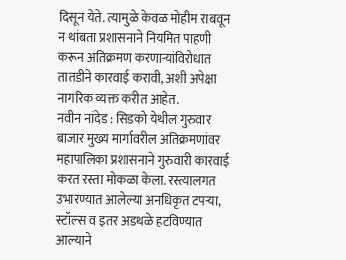दिसून येते. त्यामुळे केवळ मोहीम राबवून न थांबता प्रशासनाने नियमित पाहणी करून अतिक्रमण करणाऱ्यांविरोधात तातडीने कारवाई करावी, अशी अपेक्षा नागरिक व्यक्त करीत आहेत.
नवीन नांदेड : सिडको येथील गुरुवार बाजार मुख्य मार्गावरील अतिक्रमणांवर महापालिका प्रशासनाने गुरुवारी कारवाई करत रस्ता मोकळा केला. रस्त्यालगत उभारण्यात आलेल्या अनधिकृत टपऱ्या, स्टॉल्स व इतर अडथळे हटविण्यात आल्याने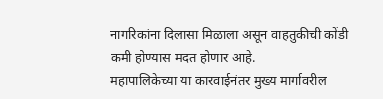नागरिकांना दिलासा मिळाला असून वाहतुकीची कोंडी कमी होण्यास मदत होणार आहे.
महापालिकेच्या या कारवाईनंतर मुख्य मार्गावरील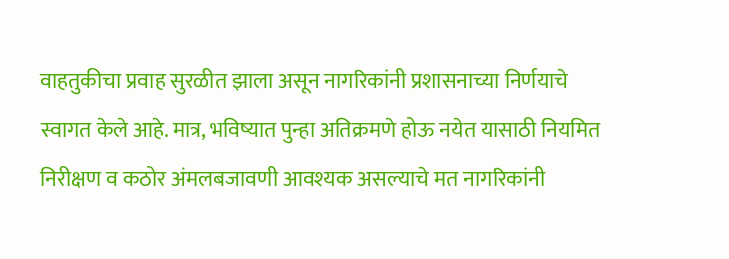वाहतुकीचा प्रवाह सुरळीत झाला असून नागरिकांनी प्रशासनाच्या निर्णयाचे स्वागत केले आहे. मात्र, भविष्यात पुन्हा अतिक्रमणे होऊ नयेत यासाठी नियमित निरीक्षण व कठोर अंमलबजावणी आवश्यक असल्याचे मत नागरिकांनी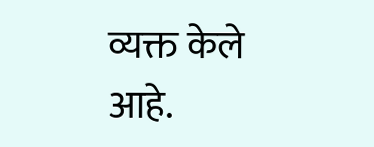व्यक्त केले आहे.